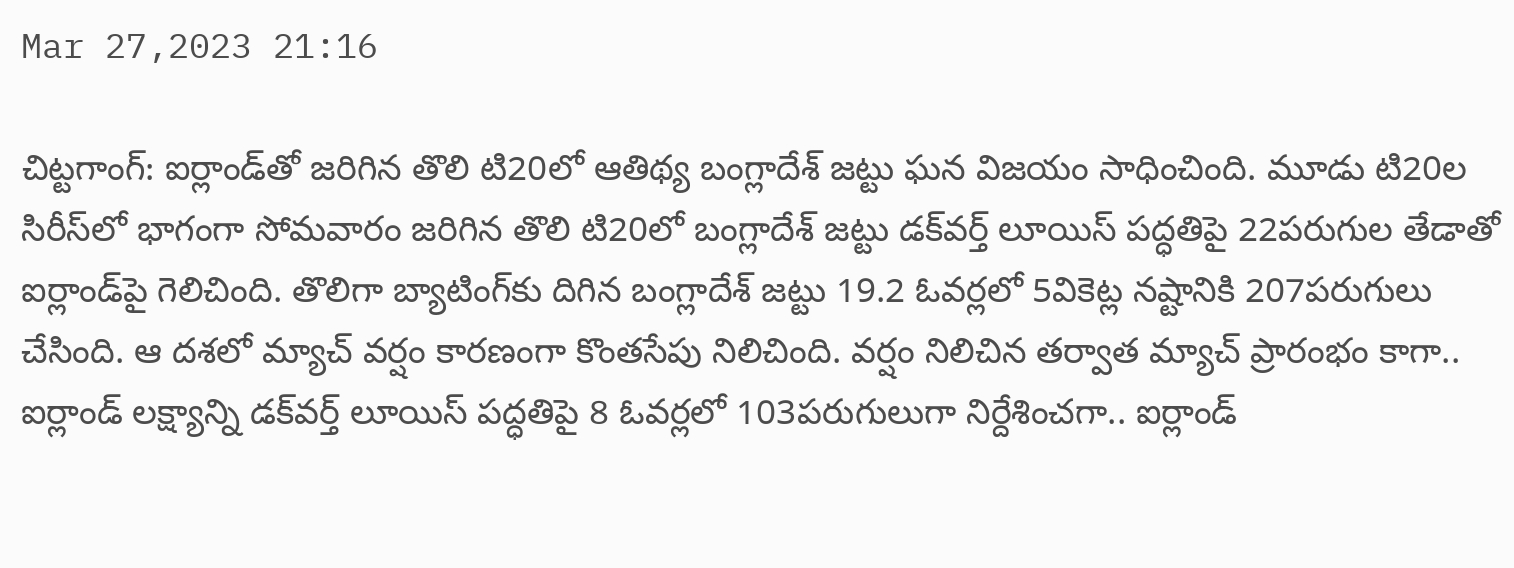Mar 27,2023 21:16

చిట్టగాంగ్‌: ఐర్లాండ్‌తో జరిగిన తొలి టి20లో ఆతిథ్య బంగ్లాదేశ్‌ జట్టు ఘన విజయం సాధించింది. మూడు టి20ల సిరీస్‌లో భాగంగా సోమవారం జరిగిన తొలి టి20లో బంగ్లాదేశ్‌ జట్టు డక్‌వర్త్‌ లూయిస్‌ పద్ధతిపై 22పరుగుల తేడాతో ఐర్లాండ్‌పై గెలిచింది. తొలిగా బ్యాటింగ్‌కు దిగిన బంగ్లాదేశ్‌ జట్టు 19.2 ఓవర్లలో 5వికెట్ల నష్టానికి 207పరుగులు చేసింది. ఆ దశలో మ్యాచ్‌ వర్షం కారణంగా కొంతసేపు నిలిచింది. వర్షం నిలిచిన తర్వాత మ్యాచ్‌ ప్రారంభం కాగా.. ఐర్లాండ్‌ లక్ష్యాన్ని డక్‌వర్త్‌ లూయిస్‌ పద్ధతిపై 8 ఓవర్లలో 103పరుగులుగా నిర్దేశించగా.. ఐర్లాండ్‌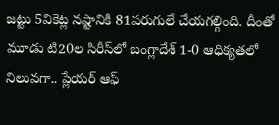జట్టు 5వికెట్ల నష్టానికి 81పరుగులే చేయగల్గింది. దీంతో మూడు టి20ల సిరీస్‌లో బంగ్లాదేశ్‌ 1-0 ఆధిక్యతలో నిలువగా.. ప్లేయర్‌ ఆఫ్‌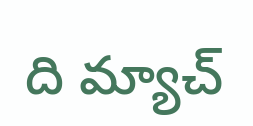ది మ్యాచ్‌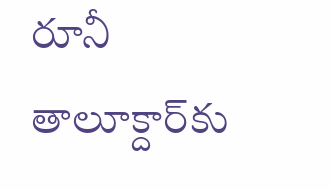రూనీ తాలూక్దార్‌కు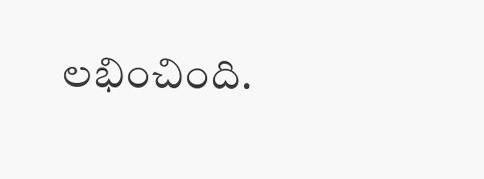లభించింది.